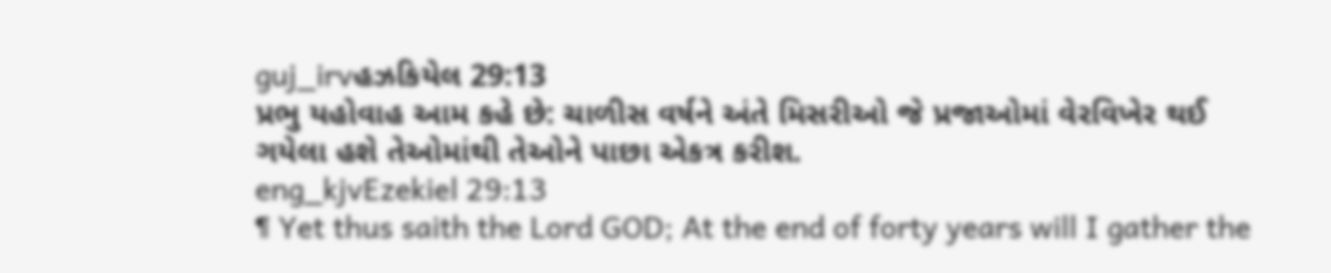guj_irvહઝકિયેલ 29:13
પ્રભુ યહોવાહ આમ કહે છે: ચાળીસ વર્ષને અંતે મિસરીઓ જે પ્રજાઓમાં વેરવિખેર થઈ ગયેલા હશે તેઓમાંથી તેઓને પાછા એકત્ર કરીશ.
eng_kjvEzekiel 29:13
¶ Yet thus saith the Lord GOD; At the end of forty years will I gather the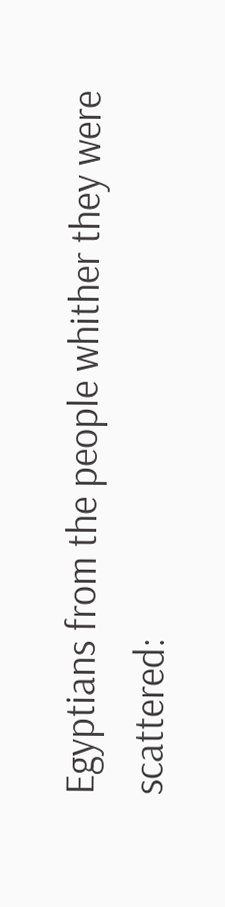Egyptians from the people whither they were scattered: